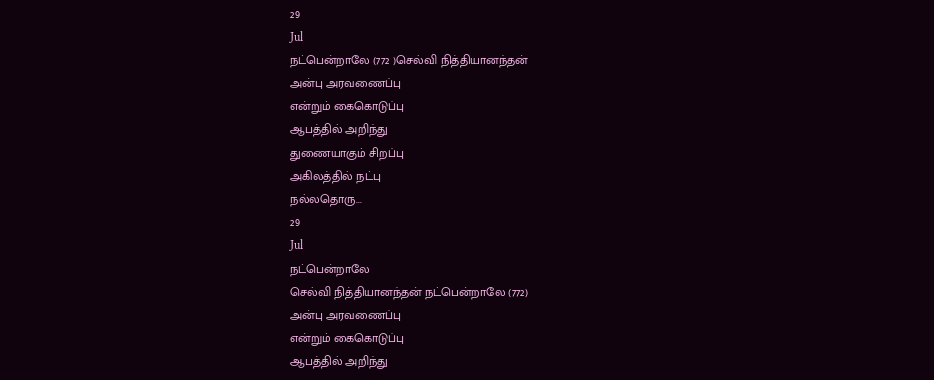29
Jul
நட்பென்றாலே (772 )செல்வி நித்தியானந்தன்
அன்பு அரவணைப்பு
என்றும் கைகொடுப்பு
ஆபத்தில் அறிந்து
துணையாகும் சிறப்பு
அகிலத்தில் நட்பு
நல்லதொரு...
29
Jul
நட்பென்றாலே
செல்வி நித்தியானந்தன் நட்பென்றாலே (772)
அன்பு அரவணைப்பு
என்றும் கைகொடுப்பு
ஆபத்தில் அறிந்து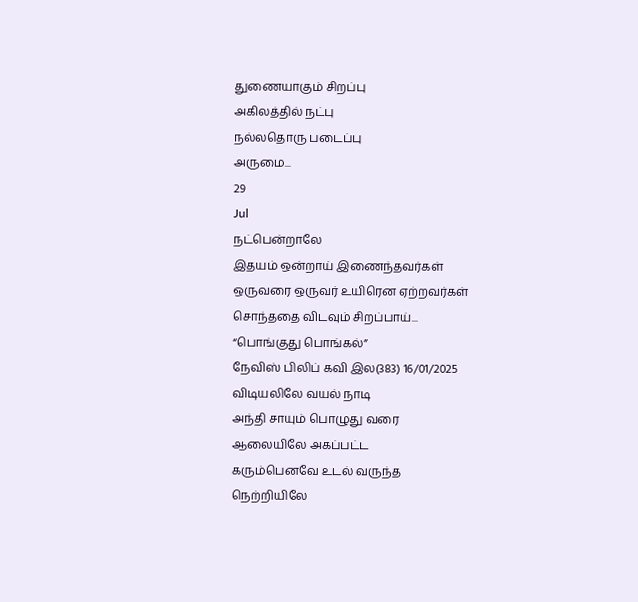துணையாகும் சிறப்பு
அகிலத்தில் நட்பு
நல்லதொரு படைப்பு
அருமை...
29
Jul
நட்பென்றாலே
இதயம் ஒன்றாய் இணைந்தவர்கள்
ஒருவரை ஒருவர் உயிரென ஏற்றவர்கள்
சொந்ததை விடவும் சிறப்பாய்...
“பொங்குது பொங்கல்”
நேவிஸ் பிலிப் கவி இல(383) 16/01/2025
விடியலிலே வயல் நாடி
அந்தி சாயும் பொழுது வரை
ஆலையிலே அகப்பட்ட
கரும்பெனவே உடல் வருந்த
நெற்றியிலே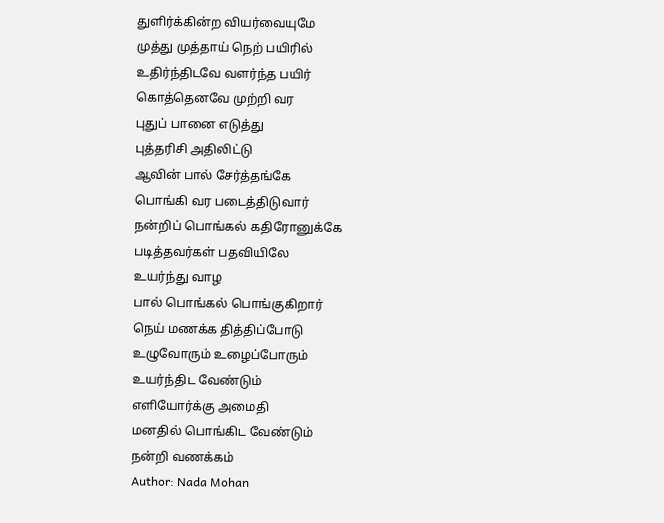துளிர்க்கின்ற வியர்வையுமே
முத்து முத்தாய் நெற் பயிரில்
உதிர்ந்திடவே வளர்ந்த பயிர்
கொத்தெனவே முற்றி வர
புதுப் பானை எடுத்து
புத்தரிசி அதிலிட்டு
ஆவின் பால் சேர்த்தங்கே
பொங்கி வர படைத்திடுவார்
நன்றிப் பொங்கல் கதிரோனுக்கே
படித்தவர்கள் பதவியிலே
உயர்ந்து வாழ
பால் பொங்கல் பொங்குகிறார்
நெய் மணக்க தித்திப்போடு
உழுவோரும் உழைப்போரும்
உயர்ந்திட வேண்டும்
எளியோர்க்கு அமைதி
மனதில் பொங்கிட வேண்டும்
நன்றி வணக்கம்
Author: Nada Mohan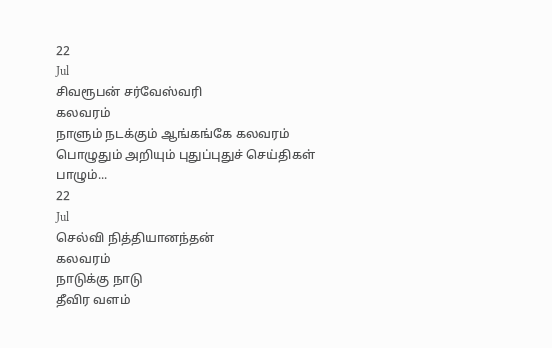22
Jul
சிவரூபன் சர்வேஸ்வரி
கலவரம்
நாளும் நடக்கும் ஆங்கங்கே கலவரம்
பொழுதும் அறியும் புதுப்புதுச் செய்திகள்
பாழும்...
22
Jul
செல்வி நித்தியானந்தன்
கலவரம்
நாடுக்கு நாடு
தீவிர வளம்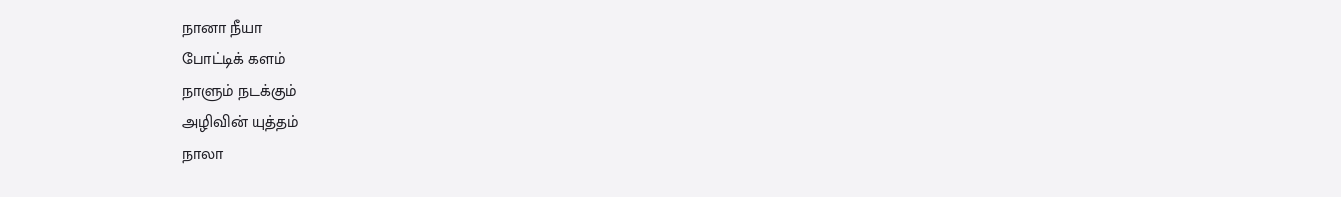நானா நீயா
போட்டிக் களம்
நாளும் நடக்கும்
அழிவின் யுத்தம்
நாலா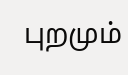புறமும்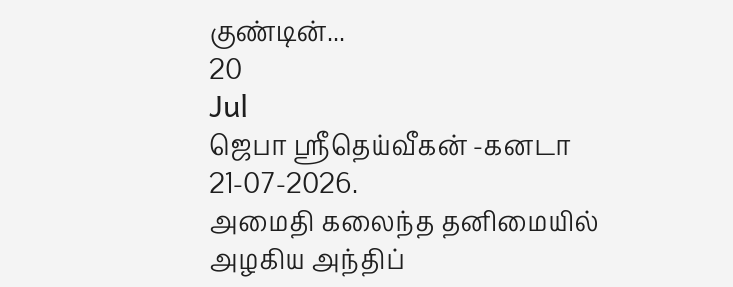குண்டின்...
20
Jul
ஜெபா ஸ்ரீதெய்வீகன் -கனடா
21-07-2026.
அமைதி கலைந்த தனிமையில்
அழகிய அந்திப்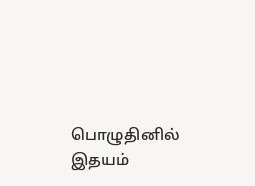பொழுதினில்
இதயம்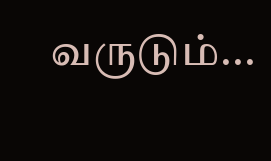வருடும்...